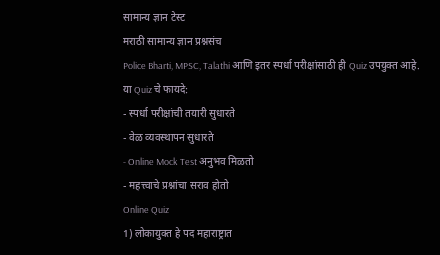सामान्य ज्ञान टेस्ट
मराठी सामान्य ज्ञान प्रश्नसंच
Police Bharti, MPSC, Talathi आणि इतर स्पर्धा परीक्षांसाठी ही Quiz उपयुक्त आहे.
या Quiz चे फायदे:
- स्पर्धा परीक्षांची तयारी सुधारते
- वेळ व्यवस्थापन सुधारते
- Online Mock Test अनुभव मिळतो
- महत्त्वाचे प्रश्नांचा सराव होतो
Online Quiz
1) लोकायुक्त हे पद महाराष्ट्रात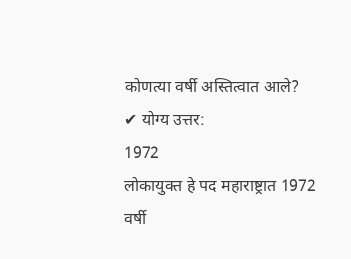कोणत्या वर्षी अस्तित्वात आले?
✔ योग्य उत्तर:
1972
लोकायुक्त हे पद महाराष्ट्रात 1972 वर्षी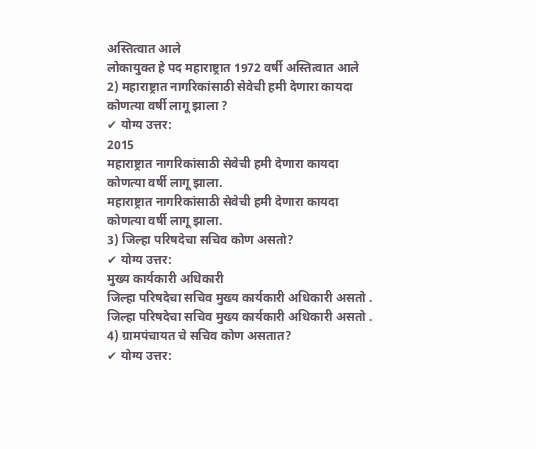अस्तित्वात आले
लोकायुक्त हे पद महाराष्ट्रात 1972 वर्षी अस्तित्वात आले
2) महाराष्ट्रात नागरिकांसाठी सेवेची हमी देणारा कायदा कोणत्या वर्षी लागू झाला ?
✔ योग्य उत्तर:
2015
महाराष्ट्रात नागरिकांसाठी सेवेची हमी देणारा कायदा कोणत्या वर्षी लागू झाला.
महाराष्ट्रात नागरिकांसाठी सेवेची हमी देणारा कायदा कोणत्या वर्षी लागू झाला.
3) जिल्हा परिषदेचा सचिव कोण असतो?
✔ योग्य उत्तर:
मुख्य कार्यकारी अधिकारी
जिल्हा परिषदेचा सचिव मुख्य कार्यकारी अधिकारी असतो .
जिल्हा परिषदेचा सचिव मुख्य कार्यकारी अधिकारी असतो .
4) ग्रामपंचायत चे सचिव कोण असतात?
✔ योग्य उत्तर: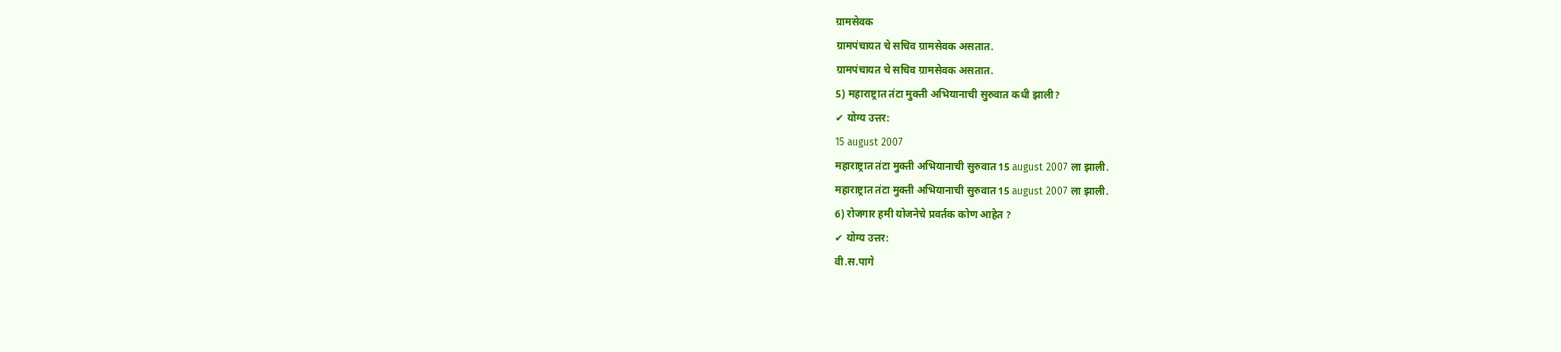ग्रामसेवक
ग्रामपंचायत चे सचिव ग्रामसेवक असतात.
ग्रामपंचायत चे सचिव ग्रामसेवक असतात.
5) महाराष्ट्रात तंटा मुक्ती अभियानाची सुरुवात कधी झाली?
✔ योग्य उत्तर:
15 august 2007
महाराष्ट्रात तंटा मुक्ती अभियानाची सुरुवात 15 august 2007 ला झाली.
महाराष्ट्रात तंटा मुक्ती अभियानाची सुरुवात 15 august 2007 ला झाली.
6) रोजगार हमी योजनेचे प्रवर्तक कोण आहेत ?
✔ योग्य उत्तर:
वी.स.पागे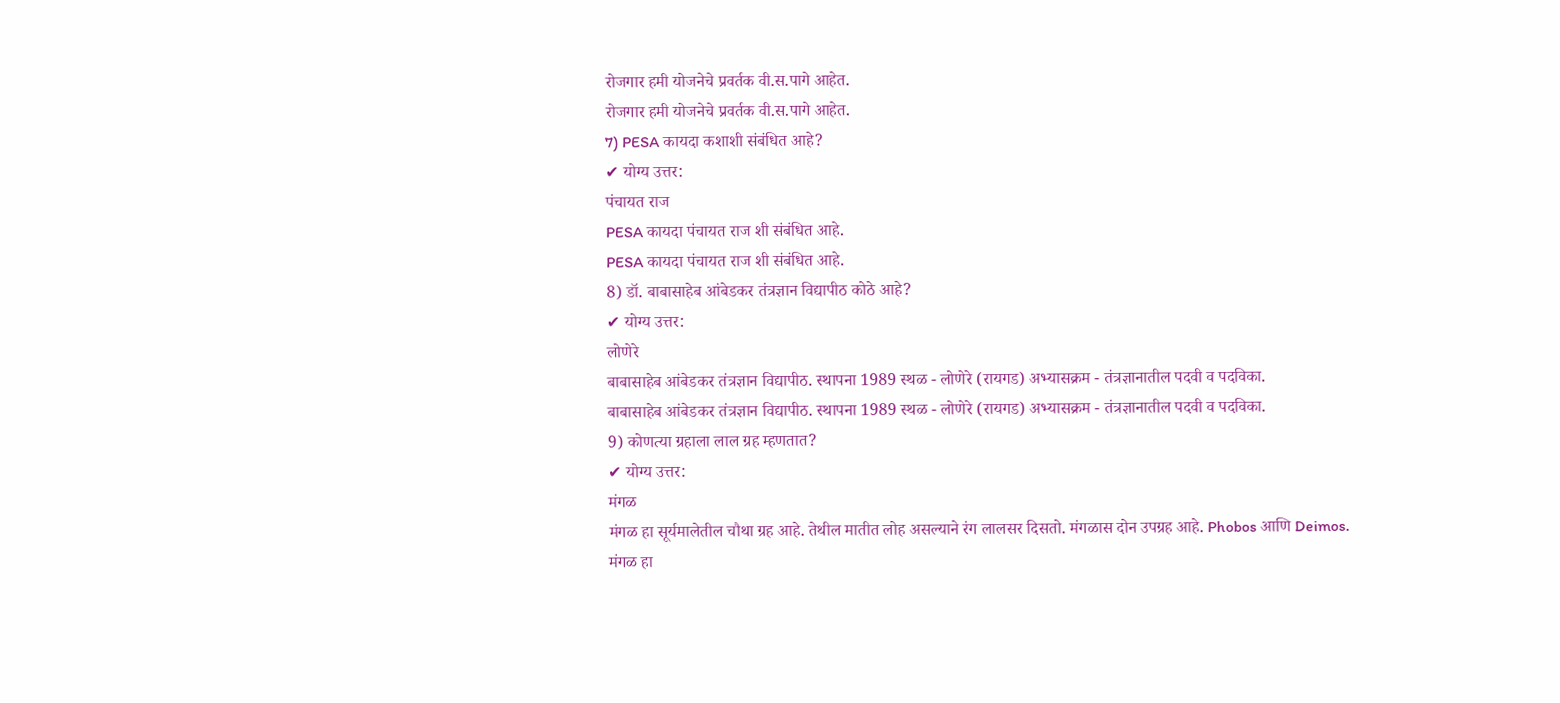रोजगार हमी योजनेचे प्रवर्तक वी.स.पागे आहेत.
रोजगार हमी योजनेचे प्रवर्तक वी.स.पागे आहेत.
7) PESA कायदा कशाशी संबंधित आहे?
✔ योग्य उत्तर:
पंचायत राज
PESA कायदा पंचायत राज शी संबंधित आहे.
PESA कायदा पंचायत राज शी संबंधित आहे.
8) डॉ. बाबासाहेब आंबेडकर तंत्रज्ञान विद्यापीठ कोठे आहे?
✔ योग्य उत्तर:
लोणेरे
बाबासाहेब आंबेडकर तंत्रज्ञान विद्यापीठ. स्थापना 1989 स्थळ - लोणेरे (रायगड) अभ्यासक्रम - तंत्रज्ञानातील पदवी व पदविका.
बाबासाहेब आंबेडकर तंत्रज्ञान विद्यापीठ. स्थापना 1989 स्थळ - लोणेरे (रायगड) अभ्यासक्रम - तंत्रज्ञानातील पदवी व पदविका.
9) कोणत्या ग्रहाला लाल ग्रह म्हणतात?
✔ योग्य उत्तर:
मंगळ
मंगळ हा सूर्यमालेतील चौथा ग्रह आहे. तेथील मातीत लोह असल्याने रंग लालसर दिसतो. मंगळास दोन उपग्रह आहे. Phobos आणि Deimos.
मंगळ हा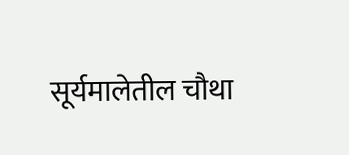सूर्यमालेतील चौथा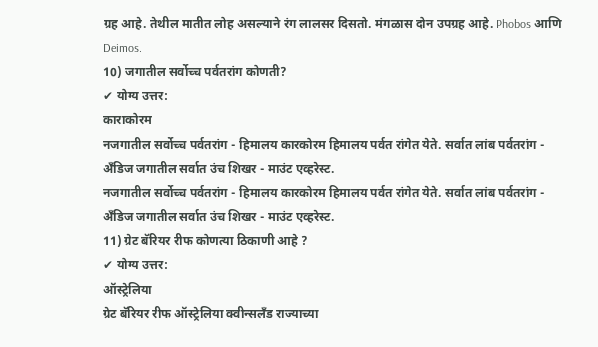ग्रह आहे. तेथील मातीत लोह असल्याने रंग लालसर दिसतो. मंगळास दोन उपग्रह आहे. Phobos आणि Deimos.
10) जगातील सर्वोच्च पर्वतरांग कोणती?
✔ योग्य उत्तर:
काराकोरम
नजगातील सर्वोच्च पर्वतरांग - हिमालय कारकोरम हिमालय पर्वत रांगेत येते. सर्वात लांब पर्वतरांग - अँडिज जगातील सर्वात उंच शिखर - माउंट एव्हरेस्ट.
नजगातील सर्वोच्च पर्वतरांग - हिमालय कारकोरम हिमालय पर्वत रांगेत येते. सर्वात लांब पर्वतरांग - अँडिज जगातील सर्वात उंच शिखर - माउंट एव्हरेस्ट.
11) ग्रेट बॅरियर रीफ कोणत्या ठिकाणी आहे ?
✔ योग्य उत्तर:
ऑस्ट्रेलिया
ग्रेट बॅरियर रीफ ऑस्ट्रेलिया क्वीन्सलँड राज्याच्या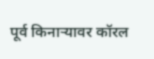पूर्व किनाऱ्यावर कॉरल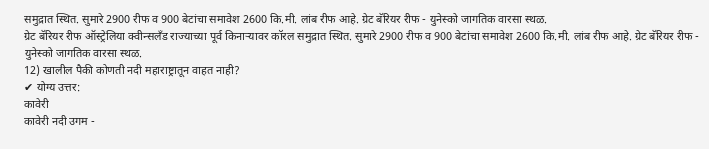समुद्रात स्थित. सुमारे 2900 रीफ व 900 बेटांचा समावेश 2600 कि.मी. लांब रीफ आहे. ग्रेट बॅरियर रीफ - युनेस्को जागतिक वारसा स्थळ.
ग्रेट बॅरियर रीफ ऑस्ट्रेलिया क्वीन्सलँड राज्याच्या पूर्व किनाऱ्यावर कॉरल समुद्रात स्थित. सुमारे 2900 रीफ व 900 बेटांचा समावेश 2600 कि.मी. लांब रीफ आहे. ग्रेट बॅरियर रीफ - युनेस्को जागतिक वारसा स्थळ.
12) खालील पैकी कोणती नदी महाराष्ट्रातून वाहत नाही?
✔ योग्य उत्तर:
कावेरी
कावेरी नदी उगम -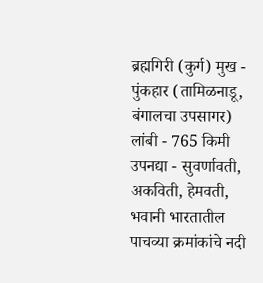ब्रह्मगिरी (कुर्ग) मुख - पुंकहार (तामिळनाडू, बंगालचा उपसागर) लांबी - 765 किमी उपनद्या - सुवर्णावती, अकविती, हेमवती, भवानी भारतातील पाचव्या क्रमांकांचे नदी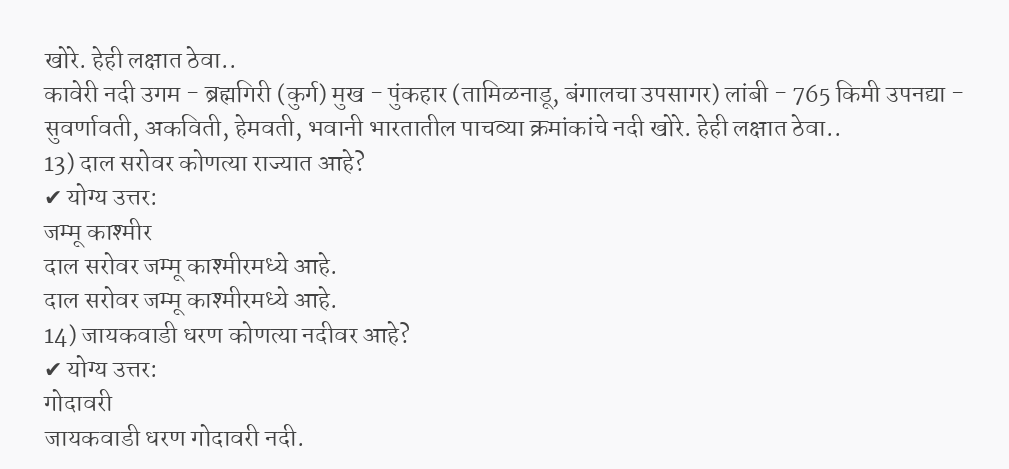खोरे. हेही लक्षात ठेवा..
कावेरी नदी उगम - ब्रह्मगिरी (कुर्ग) मुख - पुंकहार (तामिळनाडू, बंगालचा उपसागर) लांबी - 765 किमी उपनद्या - सुवर्णावती, अकविती, हेमवती, भवानी भारतातील पाचव्या क्रमांकांचे नदी खोरे. हेही लक्षात ठेवा..
13) दाल सरोवर कोणत्या राज्यात आहे?
✔ योग्य उत्तर:
जम्मू काश्मीर
दाल सरोवर जम्मू काश्मीरमध्ये आहे.
दाल सरोवर जम्मू काश्मीरमध्ये आहे.
14) जायकवाडी धरण कोणत्या नदीवर आहे?
✔ योग्य उत्तर:
गोदावरी
जायकवाडी धरण गोदावरी नदी.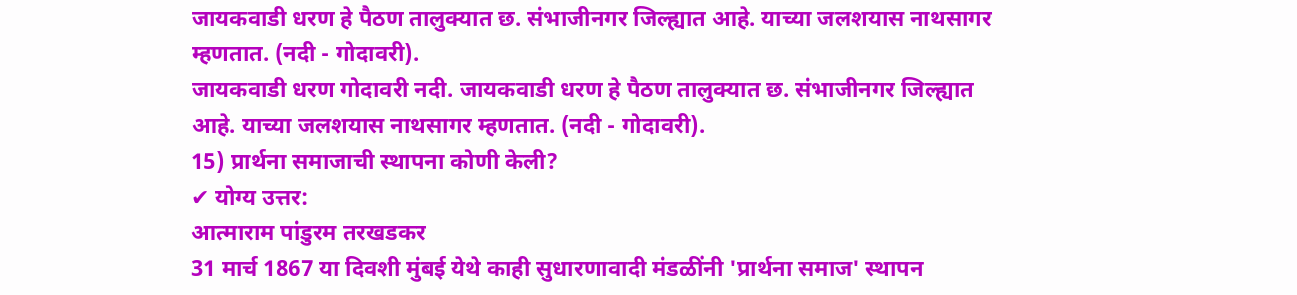जायकवाडी धरण हे पैठण तालुक्यात छ. संभाजीनगर जिल्ह्यात आहे. याच्या जलशयास नाथसागर म्हणतात. (नदी - गोदावरी).
जायकवाडी धरण गोदावरी नदी. जायकवाडी धरण हे पैठण तालुक्यात छ. संभाजीनगर जिल्ह्यात आहे. याच्या जलशयास नाथसागर म्हणतात. (नदी - गोदावरी).
15) प्रार्थना समाजाची स्थापना कोणी केली?
✔ योग्य उत्तर:
आत्माराम पांडुरम तरखडकर
31 मार्च 1867 या दिवशी मुंबई येथे काही सुधारणावादी मंडळींनी 'प्रार्थना समाज' स्थापन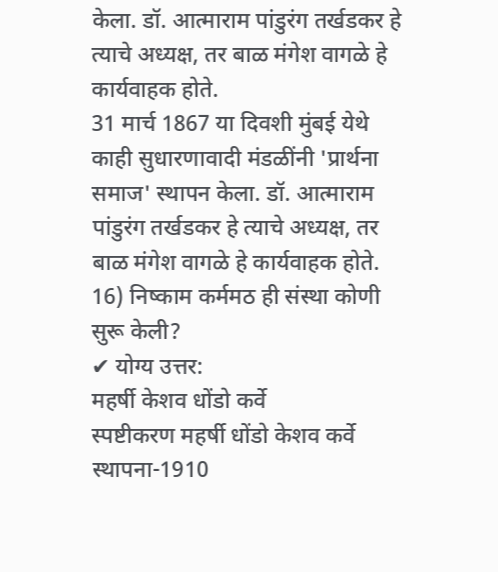केला. डॉ. आत्माराम पांडुरंग तर्खडकर हे त्याचे अध्यक्ष, तर बाळ मंगेश वागळे हे कार्यवाहक होते.
31 मार्च 1867 या दिवशी मुंबई येथे काही सुधारणावादी मंडळींनी 'प्रार्थना समाज' स्थापन केला. डॉ. आत्माराम पांडुरंग तर्खडकर हे त्याचे अध्यक्ष, तर बाळ मंगेश वागळे हे कार्यवाहक होते.
16) निष्काम कर्ममठ ही संस्था कोणी सुरू केली?
✔ योग्य उत्तर:
महर्षी केशव धोंडो कर्वे
स्पष्टीकरण महर्षी धोंडो केशव कर्वे स्थापना-1910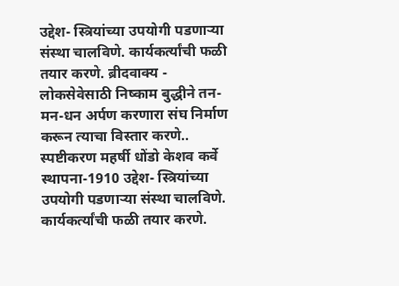उद्देश- स्त्रियांच्या उपयोगी पडणाऱ्या संस्था चालविणे. कार्यकर्त्यांची फळी तयार करणे. ब्रीदवाक्य - लोकसेवेसाठी निष्काम बुद्धीने तन-मन-धन अर्पण करणारा संघ निर्माण करून त्याचा विस्तार करणे..
स्पष्टीकरण महर्षी धोंडो केशव कर्वे स्थापना-1910 उद्देश- स्त्रियांच्या उपयोगी पडणाऱ्या संस्था चालविणे. कार्यकर्त्यांची फळी तयार करणे.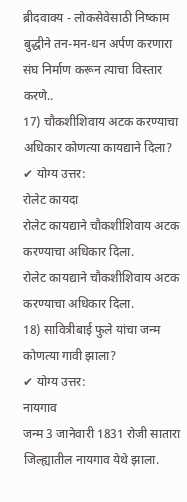ब्रीदवाक्य - लोकसेवेसाठी निष्काम बुद्धीने तन-मन-धन अर्पण करणारा संघ निर्माण करून त्याचा विस्तार करणे..
17) चौकशीशिवाय अटक करण्याचा अधिकार कोणत्या कायद्याने दिला?
✔ योग्य उत्तर:
रोलेट कायदा
रोलेट कायद्याने चौकशीशिवाय अटक करण्याचा अधिकार दिला.
रोलेट कायद्याने चौकशीशिवाय अटक करण्याचा अधिकार दिला.
18) सावित्रीबाई फुले यांचा जन्म कोणत्या गावी झाला?
✔ योग्य उत्तर:
नायगाव
जन्म 3 जानेवारी 1831 रोजी सातारा जिल्ह्यातील नायगाव येथे झाला.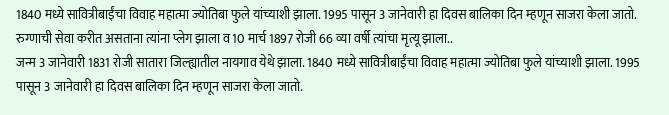1840 मध्ये सावित्रीबाईंचा विवाह महात्मा ज्योतिबा फुले यांच्याशी झाला. 1995 पासून 3 जानेवारी हा दिवस बालिका दिन म्हणून साजरा केला जातो. रुग्णाची सेवा करीत असताना त्यांना प्लेग झाला व 10 मार्च 1897 रोजी 66 व्या वर्षी त्यांचा मृत्यू झाला..
जन्म 3 जानेवारी 1831 रोजी सातारा जिल्ह्यातील नायगाव येथे झाला. 1840 मध्ये सावित्रीबाईंचा विवाह महात्मा ज्योतिबा फुले यांच्याशी झाला. 1995 पासून 3 जानेवारी हा दिवस बालिका दिन म्हणून साजरा केला जातो.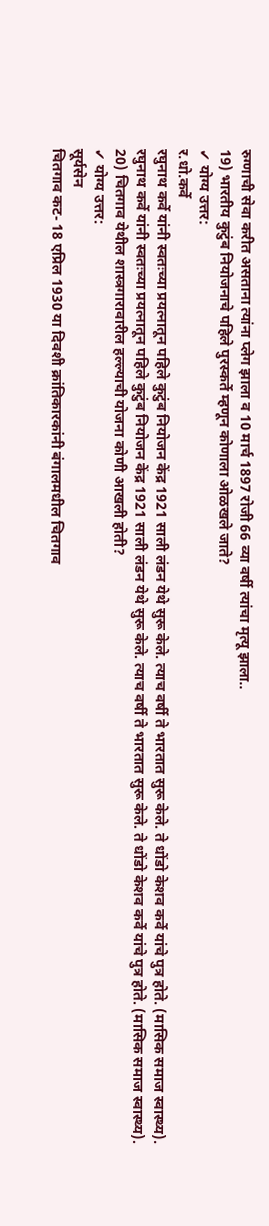रुग्णाची सेवा करीत असताना त्यांना प्लेग झाला व 10 मार्च 1897 रोजी 66 व्या वर्षी त्यांचा मृत्यू झाला..
19) भारतीय कुटुंब नियोजनाचे पहिले पुरस्कर्ते म्हणून कोणाला ओळखले जाते?
✔ योग्य उत्तर:
र.धो.कर्वे
रघुनाथ कर्वे यांनी स्वतःच्या प्रयत्नातून पहिले कुटुंब नियोजन केंद्र 1921 साली लंडन येथे सुरू केले. त्याच वर्षी ते भारतात सुरू केले. ते धोंडो केशव कर्वे यांचे पुत्र होते. (मासिक समाज स्वास्थ्य).
रघुनाथ कर्वे यांनी स्वतःच्या प्रयत्नातून पहिले कुटुंब नियोजन केंद्र 1921 साली लंडन येथे सुरू केले. त्याच वर्षी ते भारतात सुरू केले. ते धोंडो केशव कर्वे यांचे पुत्र होते. (मासिक समाज स्वास्थ्य).
20) चितगाव येथील शास्त्रगारावारील हल्ल्याची योजना कोणी आखली होती?
✔ योग्य उत्तर:
सूर्यसेन
चितगाव कट- 18 एप्रिल 1930 या दिवशी क्रांतिकारकांनी बंगालमधील चितगाव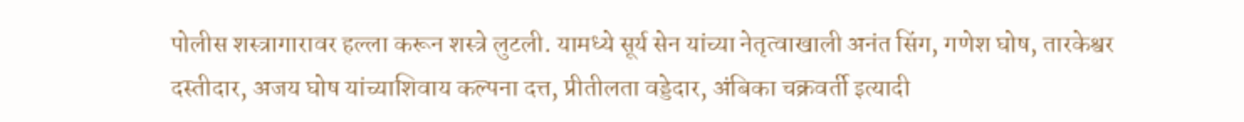पोलीस शस्त्रागारावर हल्ला करून शस्त्रे लुटली. यामध्ये सूर्य सेन यांच्या नेतृत्वाखाली अनंत सिंग, गणेश घोष, तारकेश्वर दस्तीदार, अजय घोष यांच्याशिवाय कल्पना दत्त, प्रीतीलता वड्डेदार, अंबिका चक्रवर्ती इत्यादी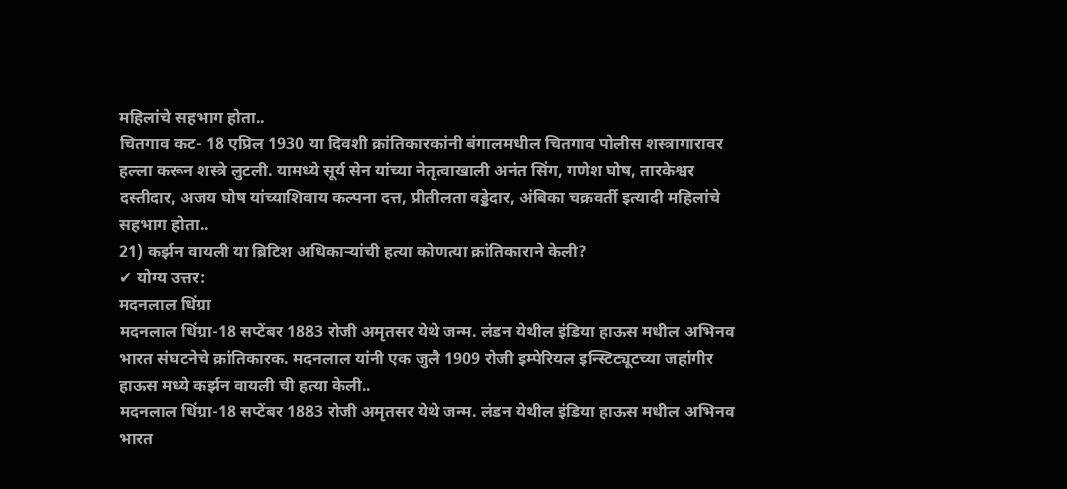महिलांचे सहभाग होता..
चितगाव कट- 18 एप्रिल 1930 या दिवशी क्रांतिकारकांनी बंगालमधील चितगाव पोलीस शस्त्रागारावर हल्ला करून शस्त्रे लुटली. यामध्ये सूर्य सेन यांच्या नेतृत्वाखाली अनंत सिंग, गणेश घोष, तारकेश्वर दस्तीदार, अजय घोष यांच्याशिवाय कल्पना दत्त, प्रीतीलता वड्डेदार, अंबिका चक्रवर्ती इत्यादी महिलांचे सहभाग होता..
21) कर्झन वायली या ब्रिटिश अधिकाऱ्यांची हत्या कोणत्या क्रांतिकाराने केली?
✔ योग्य उत्तर:
मदनलाल धिंग्रा
मदनलाल धिंग्रा-18 सप्टेंबर 1883 रोजी अमृतसर येथे जन्म. लंडन येथील इंडिया हाऊस मधील अभिनव भारत संघटनेचे क्रांतिकारक. मदनलाल यांनी एक जुलै 1909 रोजी इम्पेरियल इन्स्टिट्यूटच्या जहांगीर हाऊस मध्ये कर्झन वायली ची हत्या केली..
मदनलाल धिंग्रा-18 सप्टेंबर 1883 रोजी अमृतसर येथे जन्म. लंडन येथील इंडिया हाऊस मधील अभिनव भारत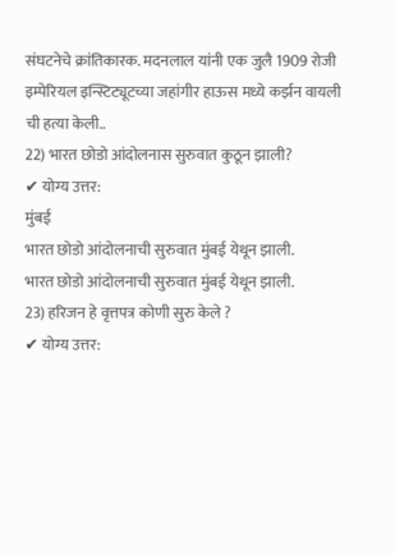संघटनेचे क्रांतिकारक. मदनलाल यांनी एक जुलै 1909 रोजी इम्पेरियल इन्स्टिट्यूटच्या जहांगीर हाऊस मध्ये कर्झन वायली ची हत्या केली..
22) भारत छोडो आंदोलनास सुरुवात कुठून झाली?
✔ योग्य उत्तर:
मुंबई
भारत छोडो आंदोलनाची सुरुवात मुंबई येथून झाली.
भारत छोडो आंदोलनाची सुरुवात मुंबई येथून झाली.
23) हरिजन हे वृत्तपत्र कोणी सुरु केले ?
✔ योग्य उत्तर: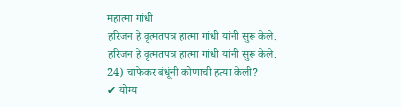महात्मा गांधी
हरिजन हे वृत्मतपत्र हात्मा गांधी यांनी सुरू केले.
हरिजन हे वृत्मतपत्र हात्मा गांधी यांनी सुरू केले.
24) चाफेकर बंधूंनी कोणाची हत्या केली?
✔ योग्य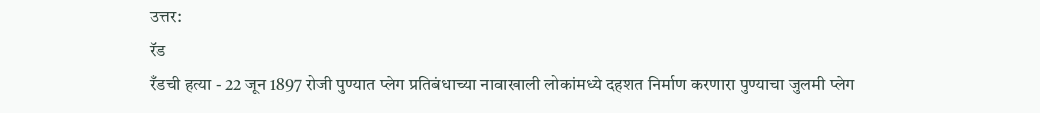उत्तर:
रॅड
रँडची हत्या - 22 जून 1897 रोजी पुण्यात प्लेग प्रतिबंधाच्या नावाखाली लोकांमध्ये दहशत निर्माण करणारा पुण्याचा जुलमी प्लेग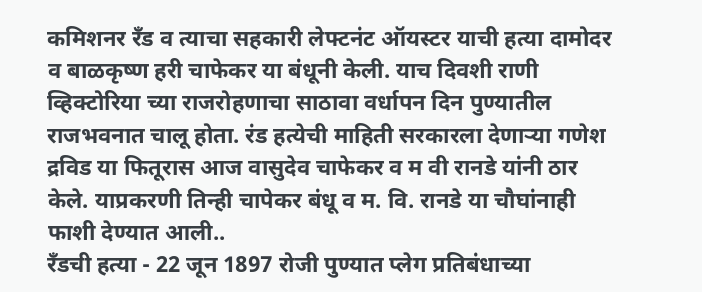कमिशनर रँड व त्याचा सहकारी लेफ्टनंट ऑयस्टर याची हत्या दामोदर व बाळकृष्ण हरी चाफेकर या बंधूनी केली. याच दिवशी राणी व्हिक्टोरिया च्या राजरोहणाचा साठावा वर्धापन दिन पुण्यातील राजभवनात चालू होता. रंड हत्येची माहिती सरकारला देणाऱ्या गणेश द्रविड या फितूरास आज वासुदेव चाफेकर व म वी रानडे यांनी ठार केले. याप्रकरणी तिन्ही चापेकर बंधू व म. वि. रानडे या चौघांनाही फाशी देण्यात आली..
रँडची हत्या - 22 जून 1897 रोजी पुण्यात प्लेग प्रतिबंधाच्या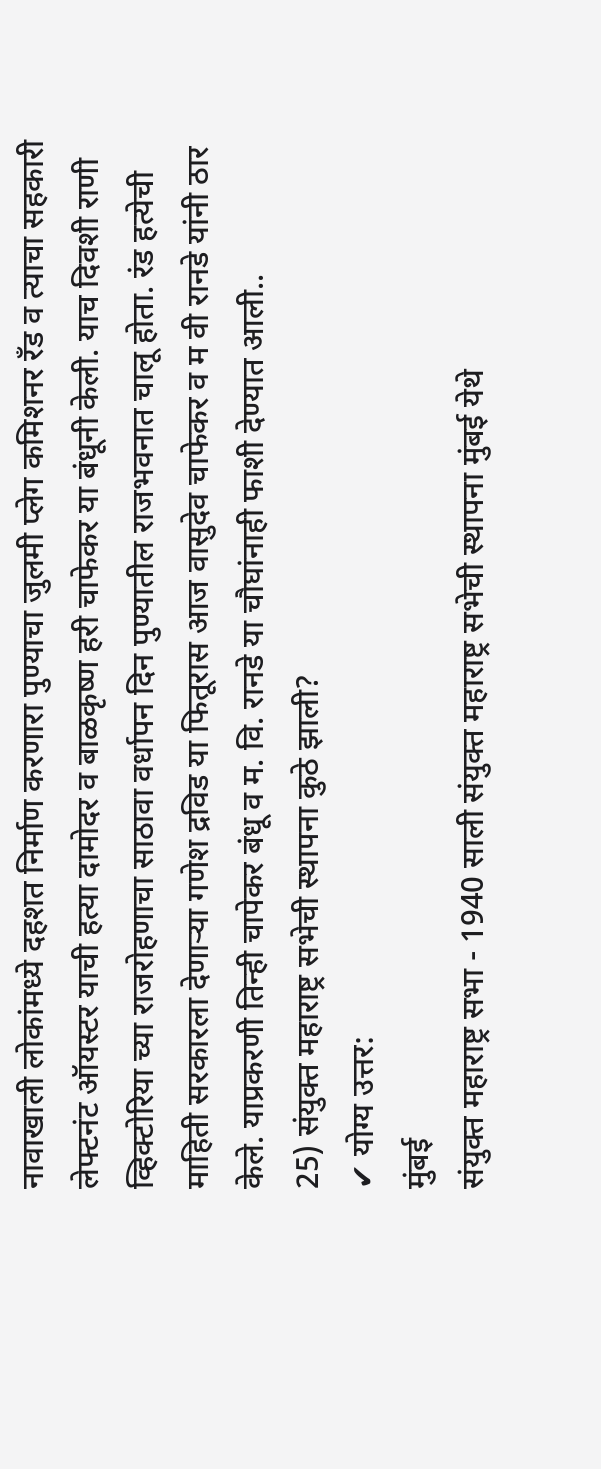नावाखाली लोकांमध्ये दहशत निर्माण करणारा पुण्याचा जुलमी प्लेग कमिशनर रँड व त्याचा सहकारी लेफ्टनंट ऑयस्टर याची हत्या दामोदर व बाळकृष्ण हरी चाफेकर या बंधूनी केली. याच दिवशी राणी व्हिक्टोरिया च्या राजरोहणाचा साठावा वर्धापन दिन पुण्यातील राजभवनात चालू होता. रंड हत्येची माहिती सरकारला देणाऱ्या गणेश द्रविड या फितूरास आज वासुदेव चाफेकर व म वी रानडे यांनी ठार केले. याप्रकरणी तिन्ही चापेकर बंधू व म. वि. रानडे या चौघांनाही फाशी देण्यात आली..
25) संयुक्त महाराष्ट्र सभेची स्थापना कुठे झाली?
✔ योग्य उत्तर:
मुंबई
संयुक्त महाराष्ट्र सभा - 1940 साली संयुक्त महाराष्ट्र सभेची स्थापना मुंबई येथे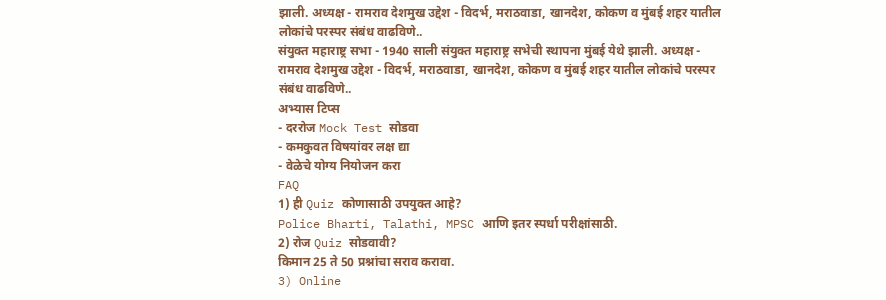झाली. अध्यक्ष - रामराव देशमुख उद्देश - विदर्भ, मराठवाडा, खानदेश, कोकण व मुंबई शहर यातील लोकांचे परस्पर संबंध वाढविणे..
संयुक्त महाराष्ट्र सभा - 1940 साली संयुक्त महाराष्ट्र सभेची स्थापना मुंबई येथे झाली. अध्यक्ष - रामराव देशमुख उद्देश - विदर्भ, मराठवाडा, खानदेश, कोकण व मुंबई शहर यातील लोकांचे परस्पर संबंध वाढविणे..
अभ्यास टिप्स
- दररोज Mock Test सोडवा
- कमकुवत विषयांवर लक्ष द्या
- वेळेचे योग्य नियोजन करा
FAQ
1) ही Quiz कोणासाठी उपयुक्त आहे?
Police Bharti, Talathi, MPSC आणि इतर स्पर्धा परीक्षांसाठी.
2) रोज Quiz सोडवावी?
किमान 25 ते 50 प्रश्नांचा सराव करावा.
3) Online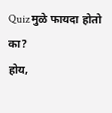Quiz मुळे फायदा होतो का?
होय,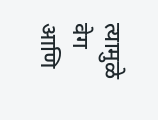त्यामुळे वेग आणि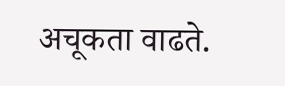अचूकता वाढते.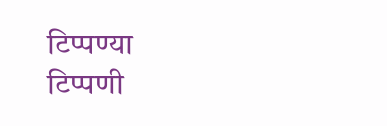टिप्पण्या
टिप्पणी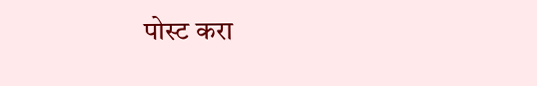पोस्ट करा